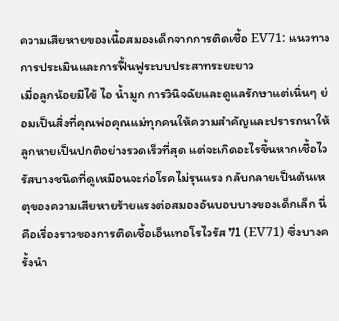ความเสียหายของเนื้อสมองเด็กจากการติดเชื้อ EV71: แนวทางการประเมินและการฟื้นฟูระบบประสาทระยะยาว
เมื่อลูกน้อยมีไข้ ไอ น้ำมูก การวินิจฉัยและดูแลรักษาแต่เนิ่นๆ ย่อมเป็นสิ่งที่คุณพ่อคุณแม่ทุกคนให้ความสำคัญและปรารถนาให้ลูกหายเป็นปกติอย่างรวดเร็วที่สุด แต่จะเกิดอะไรขึ้นหากเชื้อไวรัสบางชนิดที่ดูเหมือนจะก่อโรคไม่รุนแรง กลับกลายเป็นต้นเหตุของความเสียหายร้ายแรงต่อสมองอันบอบบางของเด็กเล็ก นี่คือเรื่องราวของการติดเชื้อเอ็นเทอโรไวรัส 71 (EV71) ซึ่งบางครั้งนำ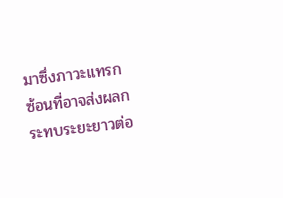มาซึ่งภาวะแทรกซ้อนที่อาจส่งผลกระทบระยะยาวต่อ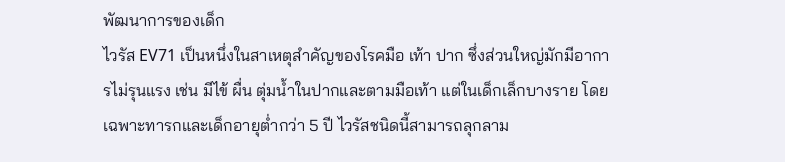พัฒนาการของเด็ก
ไวรัส EV71 เป็นหนึ่งในสาเหตุสำคัญของโรคมือ เท้า ปาก ซึ่งส่วนใหญ่มักมีอาการไม่รุนแรง เช่น มีไข้ ผื่น ตุ่มน้ำในปากและตามมือเท้า แต่ในเด็กเล็กบางราย โดยเฉพาะทารกและเด็กอายุต่ำกว่า 5 ปี ไวรัสชนิดนี้สามารถลุกลาม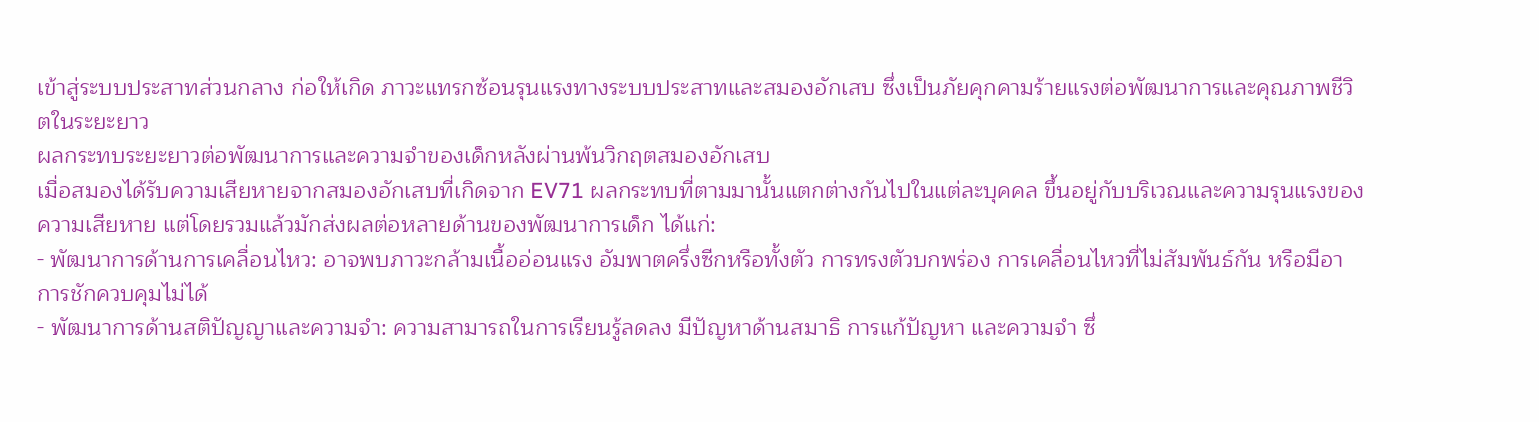เข้าสู่ระบบประสาทส่วนกลาง ก่อให้เกิด ภาวะแทรกซ้อนรุนแรงทางระบบประสาทและสมองอักเสบ ซึ่งเป็นภัยคุกคามร้ายแรงต่อพัฒนาการและคุณภาพชีวิตในระยะยาว
ผลกระทบระยะยาวต่อพัฒนาการและความจำของเด็กหลังผ่านพ้นวิกฤตสมองอักเสบ
เมื่อสมองได้รับความเสียหายจากสมองอักเสบที่เกิดจาก EV71 ผลกระทบที่ตามมานั้นแตกต่างกันไปในแต่ละบุคคล ขึ้นอยู่กับบริเวณและความรุนแรงของความเสียหาย แต่โดยรวมแล้วมักส่งผลต่อหลายด้านของพัฒนาการเด็ก ได้แก่:
- พัฒนาการด้านการเคลื่อนไหว: อาจพบภาวะกล้ามเนื้ออ่อนแรง อัมพาตครึ่งซีกหรือทั้งตัว การทรงตัวบกพร่อง การเคลื่อนไหวที่ไม่สัมพันธ์กัน หรือมีอาการชักควบคุมไม่ได้
- พัฒนาการด้านสติปัญญาและความจำ: ความสามารถในการเรียนรู้ลดลง มีปัญหาด้านสมาธิ การแก้ปัญหา และความจำ ซึ่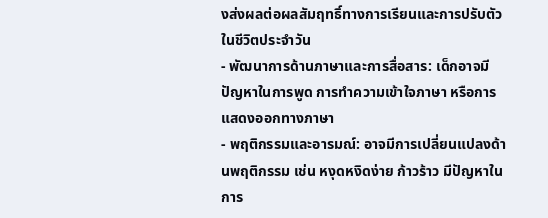งส่งผลต่อผลสัมฤทธิ์ทางการเรียนและการปรับตัวในชีวิตประจำวัน
- พัฒนาการด้านภาษาและการสื่อสาร: เด็กอาจมีปัญหาในการพูด การทำความเข้าใจภาษา หรือการแสดงออกทางภาษา
- พฤติกรรมและอารมณ์: อาจมีการเปลี่ยนแปลงด้านพฤติกรรม เช่น หงุดหงิดง่าย ก้าวร้าว มีปัญหาในการ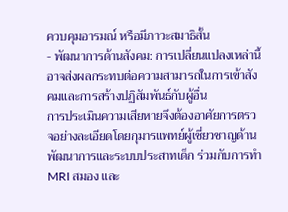ควบคุมอารมณ์ หรือมีภาวะสมาธิสั้น
- พัฒนาการด้านสังคม: การเปลี่ยนแปลงเหล่านี้อาจส่งผลกระทบต่อความสามารถในการเข้าสังคมและการสร้างปฏิสัมพันธ์กับผู้อื่น
การประเมินความเสียหายจึงต้องอาศัยการตรวจอย่างละเอียดโดยกุมารแพทย์ผู้เชี่ยวชาญด้านพัฒนาการและระบบประสาทเด็ก ร่วมกับการทำ MRI สมอง และ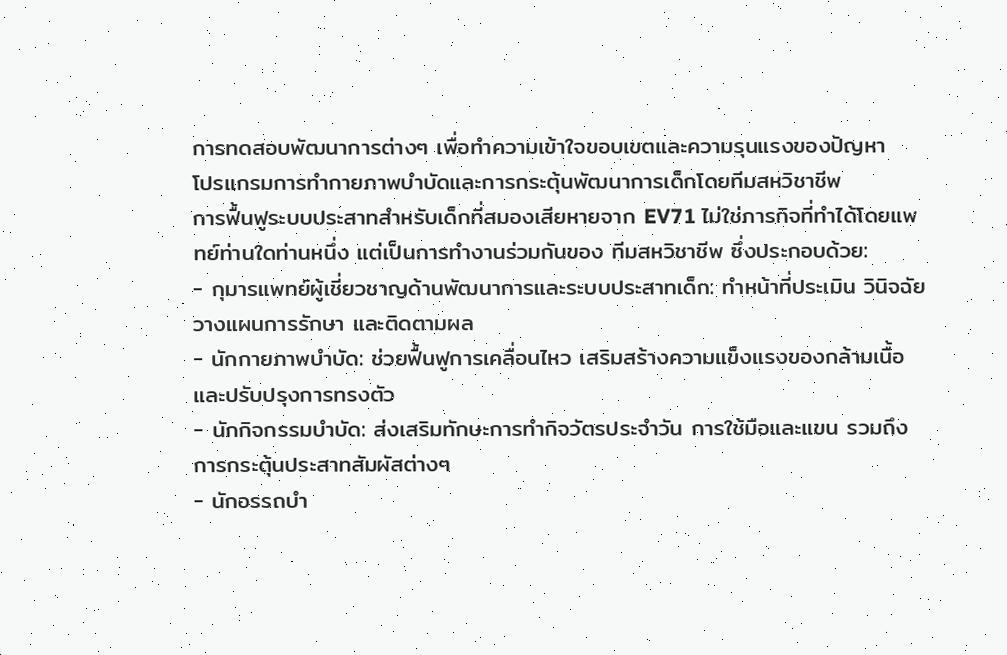การทดสอบพัฒนาการต่างๆ เพื่อทำความเข้าใจขอบเขตและความรุนแรงของปัญหา
โปรแกรมการทำกายภาพบำบัดและการกระตุ้นพัฒนาการเด็กโดยทีมสหวิชาชีพ
การฟื้นฟูระบบประสาทสำหรับเด็กที่สมองเสียหายจาก EV71 ไม่ใช่ภารกิจที่ทำได้โดยแพทย์ท่านใดท่านหนึ่ง แต่เป็นการทำงานร่วมกันของ ทีมสหวิชาชีพ ซึ่งประกอบด้วย:
- กุมารแพทย์ผู้เชี่ยวชาญด้านพัฒนาการและระบบประสาทเด็ก: ทำหน้าที่ประเมิน วินิจฉัย วางแผนการรักษา และติดตามผล
- นักกายภาพบำบัด: ช่วยฟื้นฟูการเคลื่อนไหว เสริมสร้างความแข็งแรงของกล้ามเนื้อ และปรับปรุงการทรงตัว
- นักกิจกรรมบำบัด: ส่งเสริมทักษะการทำกิจวัตรประจำวัน การใช้มือและแขน รวมถึงการกระตุ้นประสาทสัมผัสต่างๆ
- นักอรรถบำ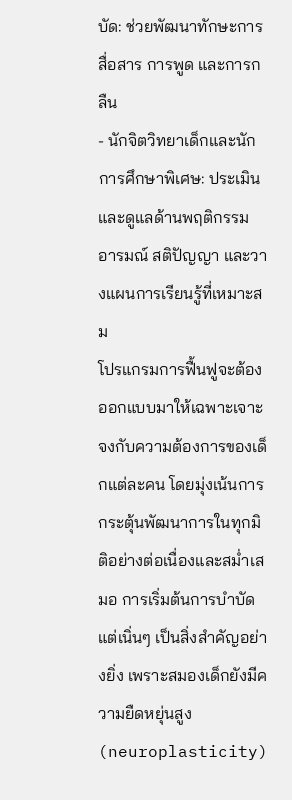บัด: ช่วยพัฒนาทักษะการสื่อสาร การพูด และการกลืน
- นักจิตวิทยาเด็กและนักการศึกษาพิเศษ: ประเมินและดูแลด้านพฤติกรรม อารมณ์ สติปัญญา และวางแผนการเรียนรู้ที่เหมาะสม
โปรแกรมการฟื้นฟูจะต้องออกแบบมาให้เฉพาะเจาะจงกับความต้องการของเด็กแต่ละคน โดยมุ่งเน้นการกระตุ้นพัฒนาการในทุกมิติอย่างต่อเนื่องและสม่ำเสมอ การเริ่มต้นการบำบัดแต่เนิ่นๆ เป็นสิ่งสำคัญอย่างยิ่ง เพราะสมองเด็กยังมีความยืดหยุ่นสูง (neuroplasticity)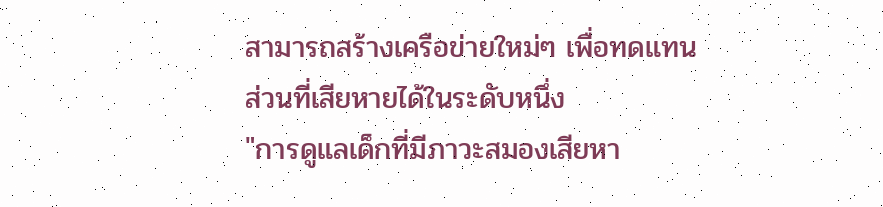สามารถสร้างเครือข่ายใหม่ๆ เพื่อทดแทนส่วนที่เสียหายได้ในระดับหนึ่ง
"การดูแลเด็กที่มีภาวะสมองเสียหา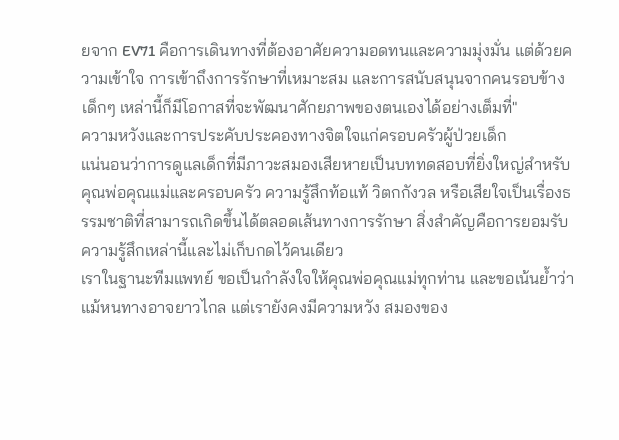ยจาก EV71 คือการเดินทางที่ต้องอาศัยความอดทนและความมุ่งมั่น แต่ด้วยความเข้าใจ การเข้าถึงการรักษาที่เหมาะสม และการสนับสนุนจากคนรอบข้าง เด็กๆ เหล่านี้ก็มีโอกาสที่จะพัฒนาศักยภาพของตนเองได้อย่างเต็มที่"
ความหวังและการประคับประคองทางจิตใจแก่ครอบครัวผู้ป่วยเด็ก
แน่นอนว่าการดูแลเด็กที่มีภาวะสมองเสียหายเป็นบททดสอบที่ยิ่งใหญ่สำหรับคุณพ่อคุณแม่และครอบครัว ความรู้สึกท้อแท้ วิตกกังวล หรือเสียใจเป็นเรื่องธรรมชาติที่สามารถเกิดขึ้นได้ตลอดเส้นทางการรักษา สิ่งสำคัญคือการยอมรับความรู้สึกเหล่านี้และไม่เก็บกดไว้คนเดียว
เราในฐานะทีมแพทย์ ขอเป็นกำลังใจให้คุณพ่อคุณแม่ทุกท่าน และขอเน้นย้ำว่า แม้หนทางอาจยาวไกล แต่เรายังคงมีความหวัง สมองของ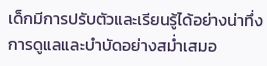เด็กมีการปรับตัวและเรียนรู้ได้อย่างน่าทึ่ง การดูแลและบำบัดอย่างสม่ำเสมอ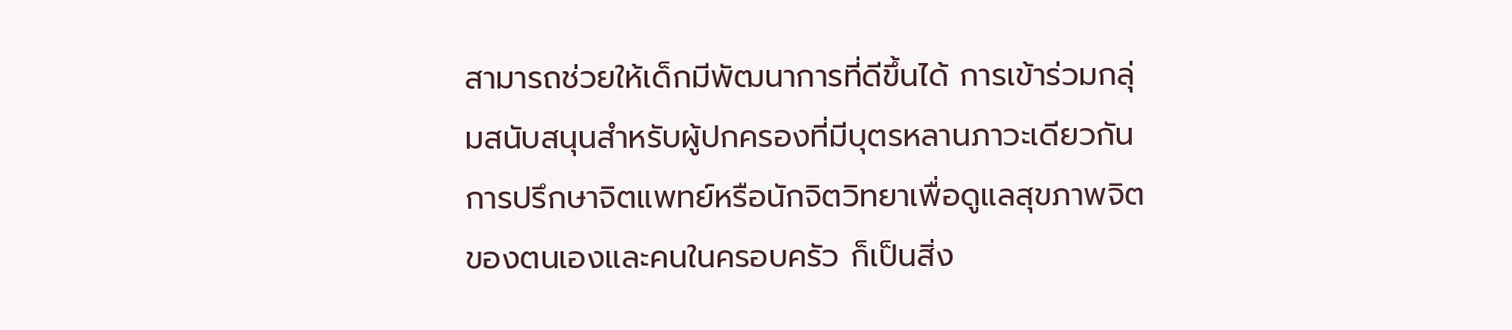สามารถช่วยให้เด็กมีพัฒนาการที่ดีขึ้นได้ การเข้าร่วมกลุ่มสนับสนุนสำหรับผู้ปกครองที่มีบุตรหลานภาวะเดียวกัน การปรึกษาจิตแพทย์หรือนักจิตวิทยาเพื่อดูแลสุขภาพจิตของตนเองและคนในครอบครัว ก็เป็นสิ่ง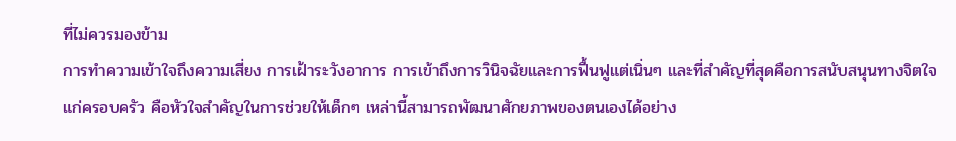ที่ไม่ควรมองข้าม
การทำความเข้าใจถึงความเสี่ยง การเฝ้าระวังอาการ การเข้าถึงการวินิจฉัยและการฟื้นฟูแต่เนิ่นๆ และที่สำคัญที่สุดคือการสนับสนุนทางจิตใจแก่ครอบครัว คือหัวใจสำคัญในการช่วยให้เด็กๆ เหล่านี้สามารถพัฒนาศักยภาพของตนเองได้อย่าง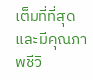เต็มที่ที่สุด และมีคุณภาพชีวิ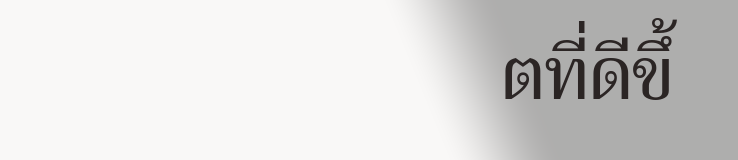ตที่ดีขึ้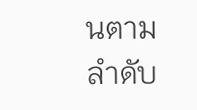นตามลำดับ